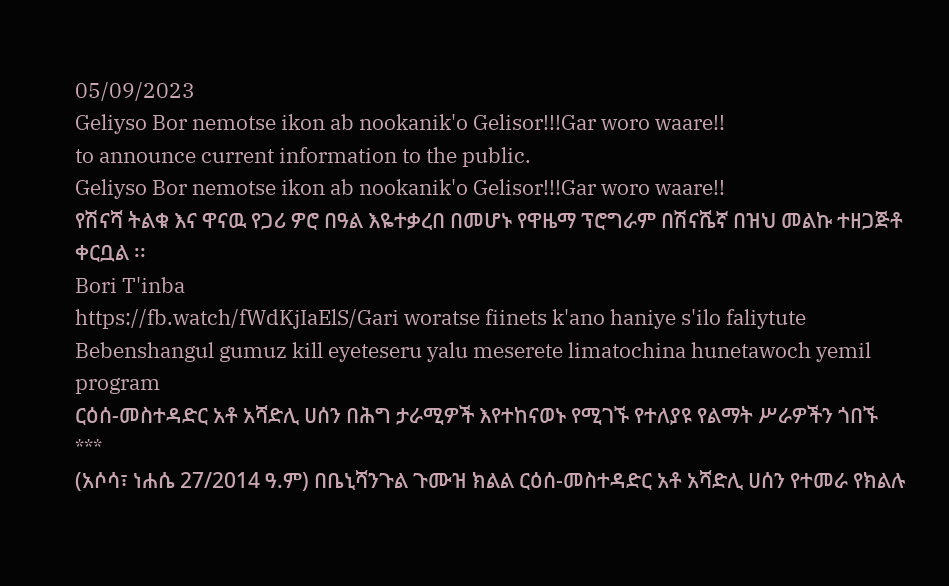05/09/2023
Geliyso Bor nemotse ikon ab nookanik'o Gelisor!!!Gar woro waare!!
to announce current information to the public.
Geliyso Bor nemotse ikon ab nookanik'o Gelisor!!!Gar woro waare!!
የሽናሻ ትልቁ እና ዋናዉ የጋሪ ዎሮ በዓል እዬተቃረበ በመሆኑ የዋዜማ ፕሮግራም በሽናሼኛ በዝህ መልኩ ተዘጋጅቶ ቀርቧል ፡፡
Bori T'inba
https://fb.watch/fWdKjIaElS/Gari woratse fiinets k'ano haniye s'ilo faliytute
Bebenshangul gumuz kill eyeteseru yalu meserete limatochina hunetawoch yemil program
ርዕሰ-መስተዳድር አቶ አሻድሊ ሀሰን በሕግ ታራሚዎች እየተከናወኑ የሚገኙ የተለያዩ የልማት ሥራዎችን ጎበኙ
***
(አሶሳ፣ ነሐሴ 27/2014 ዓ.ም) በቤኒሻንጉል ጉሙዝ ክልል ርዕሰ-መስተዳድር አቶ አሻድሊ ሀሰን የተመራ የክልሉ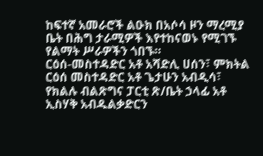ከፍተኛ አመራሮች ልዑክ በአሶሳ ዞን ማረሚያ ቤት በሕግ ታራሚዎች እየተከናወኑ የሚገኙ የልማት ሥራዎችን ጎበኙ።
ርዕሰ-መስተዳድር አቶ አሻድሊ ሀሰን፣ ምክትል ርዕሰ መስተዳድር አቶ ጌታሁን አብዲሳ፣ የክልሉ ብልጽግና ፓርቲ ጽ/ቤት ኃላፊ አቶ ኢስሃቅ አብዱልቃድርን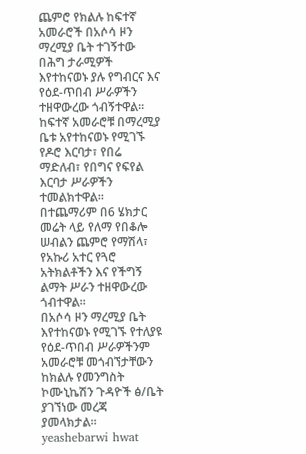ጨምሮ የክልሉ ከፍተኛ አመራሮች በአሶሳ ዞን ማረሚያ ቤት ተገኝተው በሕግ ታራሚዎች እየተከናወኑ ያሉ የግብርና እና የዕደ-ጥበብ ሥራዎችን ተዘዋውረው ጎብኝተዋል።
ከፍተኛ አመራሮቹ በማረሚያ ቤቱ አየተከናወኑ የሚገኙ የዶሮ እርባታ፣ የበሬ ማድለብ፣ የበግና የፍየል እርባታ ሥራዎችን ተመልክተዋል።
በተጨማሪም በ6 ሄክታር መሬት ላይ የለማ የበቆሎ ሠብልን ጨምሮ የማሽላ፣ የአኩሪ አተር የጓሮ አትክልቶችን እና የችግኝ ልማት ሥራን ተዘዋውረው ጎብተዋል።
በአሶሳ ዞን ማረሚያ ቤት እየተከናወኑ የሚገኙ የተለያዩ የዕደ-ጥበብ ሥራዎችንም አመራሮቹ መጎብኘታቸውን ከክልሉ የመንግስት ኮሙኒኬሽን ጉዳዮች ፅ/ቤት ያገኘነው መረጃ ያመላክታል።
yeashebarwi hwat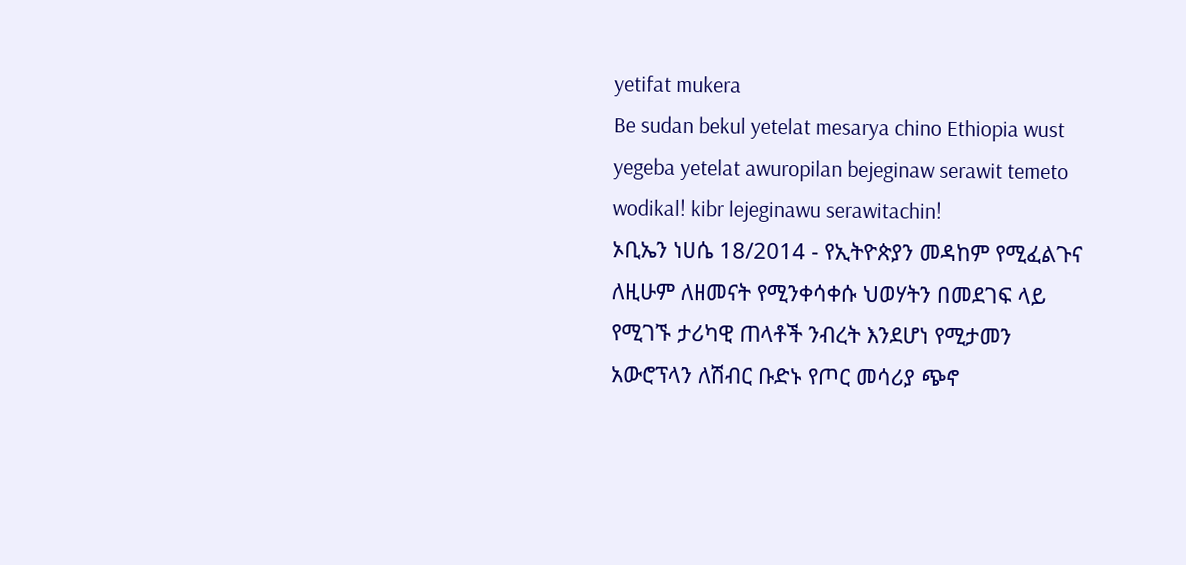yetifat mukera
Be sudan bekul yetelat mesarya chino Ethiopia wust yegeba yetelat awuropilan bejeginaw serawit temeto wodikal! kibr lejeginawu serawitachin!
ኦቢኤን ነሀሴ 18/2014 - የኢትዮጵያን መዳከም የሚፈልጉና ለዚሁም ለዘመናት የሚንቀሳቀሱ ህወሃትን በመደገፍ ላይ የሚገኙ ታሪካዊ ጠላቶች ንብረት እንደሆነ የሚታመን አውሮፕላን ለሽብር ቡድኑ የጦር መሳሪያ ጭኖ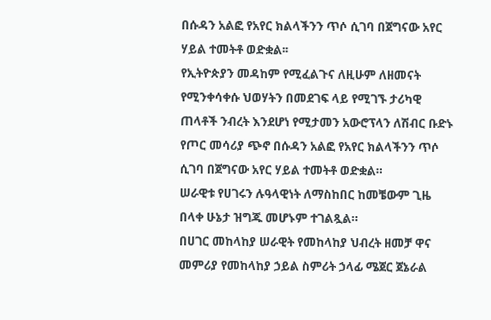በሱዳን አልፎ የአየር ክልላችንን ጥሶ ሲገባ በጀግናው አየር ሃይል ተመትቶ ወድቋል፡፡
የኢትዮጵያን መዳከም የሚፈልጉና ለዚሁም ለዘመናት የሚንቀሳቀሱ ህወሃትን በመደገፍ ላይ የሚገኙ ታሪካዊ ጠላቶች ንብረት እንደሆነ የሚታመን አውሮፕላን ለሽብር ቡድኑ የጦር መሳሪያ ጭኖ በሱዳን አልፎ የአየር ክልላችንን ጥሶ ሲገባ በጀግናው አየር ሃይል ተመትቶ ወድቋል።
ሠራዊቱ የሀገሩን ሉዓላዊነት ለማስከበር ከመቼውም ጊዜ በላቀ ሁኔታ ዝግጁ መሆኑም ተገልጿል።
በሀገር መከላከያ ሠራዊት የመከላከያ ህብረት ዘመቻ ዋና መምሪያ የመከላከያ ኃይል ስምሪት ኃላፊ ሜጀር ጀኔራል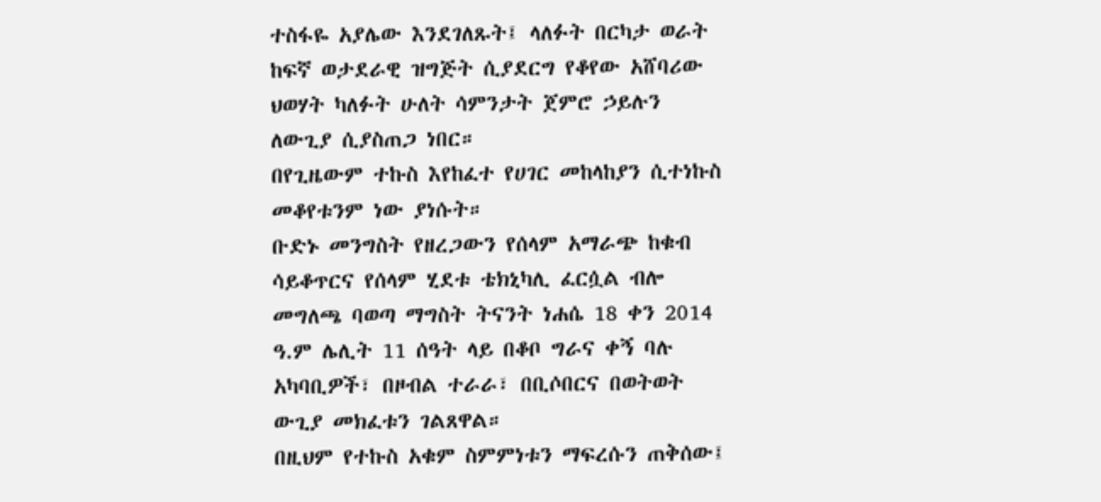ተስፋዬ አያሌው እንደገለጹት፤ ላለፉት በርካታ ወራት ከፍኛ ወታደራዊ ዝግጅት ሲያደርግ የቆየው አሸባሪው ህወሃት ካለፉት ሁለት ሳምንታት ጀምሮ ኃይሉን ለውጊያ ሲያስጠጋ ነበር።
በየጊዜውም ተኩስ እየከፈተ የሀገር መከላከያን ሲተነኩስ መቆየቱንም ነው ያነሱት።
ቡድኑ መንግስት የዘረጋውን የሰላም አማራጭ ከቁብ ሳይቆጥርና የሰላም ሂደቱ ቴክኒካሊ ፈርሷል ብሎ መግለጫ ባወጣ ማግስት ትናንት ነሐሴ 18 ቀን 2014 ዓ.ም ሌሊት 11 ሰዓት ላይ በቆቦ ግራና ቀኝ ባሉ አካባቢዎች፣ በዞብል ተራራ፣ በቢሶበርና በወትወት ውጊያ መክፈቱን ገልጸዋል።
በዚህም የተኩስ አቁም ስምምነቱን ማፍረሱን ጠቅሰው፤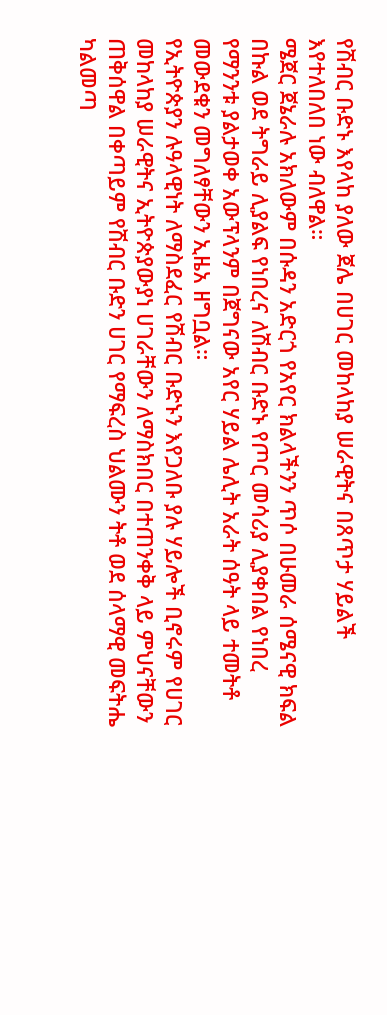የሽብር ቡድኑ እየላከ ያለው ጀሌ በሀገር መከላከያ ሠራዊትና በጸጥታ ሃይልች እየተለበለበ ነው ብለዋል።
ሜጀር ጀኔራሉ አክለውም በሱዳን አድርጎ የአየር ክልላችንን ጥሶ በሁመራ ሰሜናዊ ክፍል በኩል ወደ ትግራይ ሊያልፍ የነበረና ለሽብር ቡድኑ የጦር መሳሪያ ሊያቀበል የነበረ የማንንቱ ያልታወቀ አውፕላንም በጀግናው አየር ሃይል ሌሊት አራት ሰዓት ላይ ተመትቶ መውደቁን መግለፃቸውን ኢዜአ ዘግቧል።
የኢትዮጵያን ሉዓላዊነት ለማስደፈር የሽብር ቡድኑን እየጋለቡ ያሉ ሃይሎች ቢኖሩም የሀገር መከላከያ ሠራዊትና ኢትዮጵያውያነ ሀገራቸውን ለማስክበር በተጠንቀቅ ላይ ምህናቸውን ጠቅሰዋል በቀጣይም የሽብር ቡድን ሀገር የማፍረስ ህልሙን ትቶ ወደ ሰላማዊ መፍትሔ ካልመጣ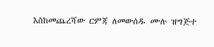እስከመጨረሻው ርምጃ ለመውሰዱ ሙሉ ዝግጅተ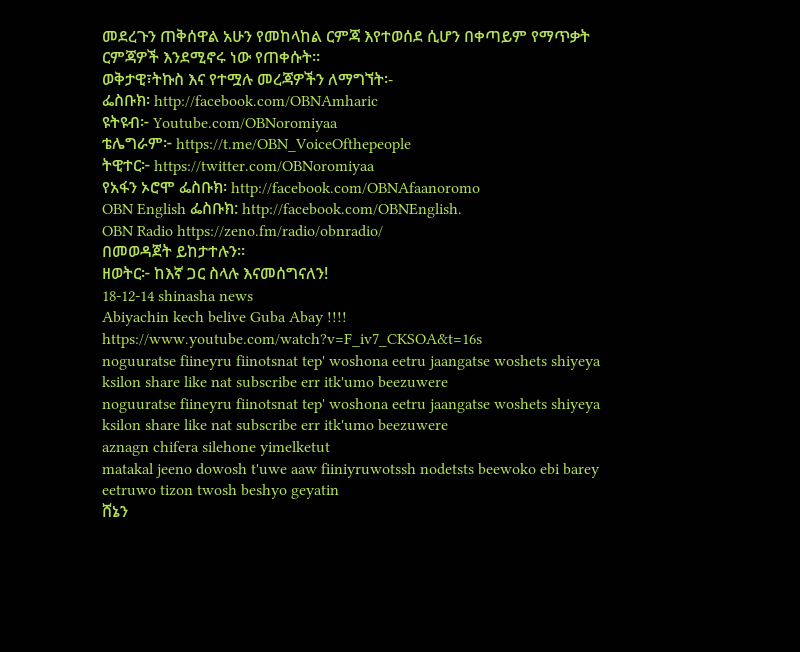መደረጉን ጠቅሰዋል አሁን የመከላከል ርምጃ እየተወሰደ ሲሆን በቀጣይም የማጥቃት ርምጃዎች እንደሚኖሩ ነው የጠቀሱት።
ወቅታዊ፣ትኩስ እና የተሟሉ መረጃዎችን ለማግኘት፡-
ፌስቡክ፡ http://facebook.com/OBNAmharic
ዩትዩብ፦ Youtube.com/OBNoromiyaa
ቴሌግራም፦ https://t.me/OBN_VoiceOfthepeople
ትዊተር፦ https://twitter.com/OBNoromiyaa
የአፋን ኦሮሞ ፌስቡክ፡ http://facebook.com/OBNAfaanoromo
OBN English ፌስቡክ: http://facebook.com/OBNEnglish.
OBN Radio https://zeno.fm/radio/obnradio/
በመወዳጀት ይከታተሉን፡፡
ዘወትር፦ ከእኛ ጋር ስላሉ እናመሰግናለን!
18-12-14 shinasha news
Abiyachin kech belive Guba Abay !!!!
https://www.youtube.com/watch?v=F_iv7_CKSOA&t=16s
noguuratse fiineyru fiinotsnat tep' woshona eetru jaangatse woshets shiyeya ksilon share like nat subscribe err itk'umo beezuwere
noguuratse fiineyru fiinotsnat tep' woshona eetru jaangatse woshets shiyeya ksilon share like nat subscribe err itk'umo beezuwere
aznagn chifera silehone yimelketut
matakal jeeno dowosh t'uwe aaw fiiniyruwotssh nodetsts beewoko ebi barey eetruwo tizon twosh beshyo geyatin
ሸኔን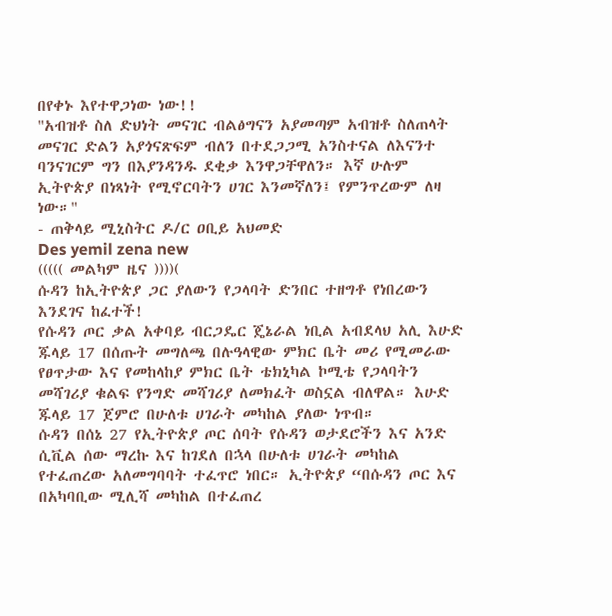በየቀኑ እየተዋጋነው ነው!!
"አብዝቶ ስለ ድህነት መናገር ብልፅግናን አያመጣም አብዝቶ ስለጠላት መናገር ድልን አያጎናጽፍም ብለን በተደጋጋሚ አንስተናል ለእናንተ ባንናገርም ግን በእያንዳንዱ ደቂቃ እንዋጋቸዋለን። እኛ ሁሉም ኢትዮጵያ በነጻነት የሚኖርባትን ሀገር እንመኛለን፤ የምንጥረውም ለዛ ነው።"
- ጠቅላይ ሚኒስትር ዶ/ር ዐቢይ አህመድ
Des yemil zena new
((((( መልካም ዜና ))))(
ሱዳን ከኢትዮጵያ ጋር ያለውን የጋላባት ድንበር ተዘግቶ የነበረውን እንደገና ከፈተች!
የሱዳን ጦር ቃል አቀባይ ብርጋዴር ጄኔራል ነቢል አብደላህ አሊ እሁድ ጁላይ 17 በሰጡት መግለጫ በሉዓላዊው ምክር ቤት መሪ የሚመራው የፀጥታው እና የመከላከያ ምክር ቤት ቴክኒካል ኮሚቴ የጋላባትን መሻገሪያ ቁልፍ የንግድ መሻገሪያ ለመክፈት ወስኗል ብለዋል። እሁድ ጁላይ 17 ጀምሮ በሁለቱ ሀገራት መካከል ያለው ነጥብ።
ሱዳን በሰኔ 27 የኢትዮጵያ ጦር ሰባት የሱዳን ወታደሮችን እና አንድ ሲቪል ሰው ማረኩ እና ከገደለ በኋላ በሁለቱ ሀገራት መካከል የተፈጠረው አለመግባባት ተፈጥሮ ነበር። ኢትዮጵያ “በሱዳን ጦር እና በአካባቢው ሚሊሻ መካከል በተፈጠረ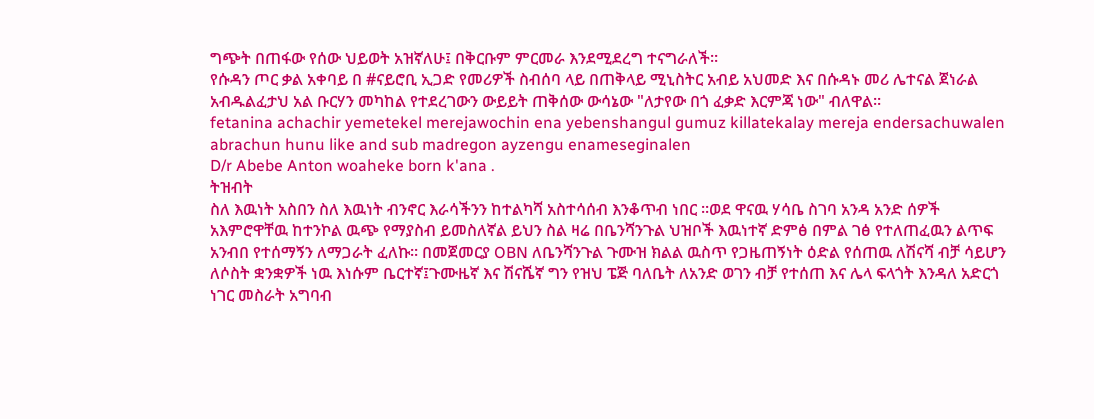ግጭት በጠፋው የሰው ህይወት አዝኛለሁ፤ በቅርቡም ምርመራ እንደሚደረግ ተናግራለች።
የሱዳን ጦር ቃል አቀባይ በ #ናይሮቢ ኢጋድ የመሪዎች ስብሰባ ላይ በጠቅላይ ሚኒስትር አብይ አህመድ እና በሱዳኑ መሪ ሌተናል ጀነራል አብዱልፈታህ አል ቡርሃን መካከል የተደረገውን ውይይት ጠቅሰው ውሳኔው "ለታየው በጎ ፈቃድ እርምጃ ነው" ብለዋል።
fetanina achachir yemetekel merejawochin ena yebenshangul gumuz killatekalay mereja endersachuwalen abrachun hunu like and sub madregon ayzengu enameseginalen
D/r Abebe Anton woaheke born k'ana .
ትዝብት
ስለ እዉነት አስበን ስለ እዉነት ብንኖር እራሳችንን ከተልካሻ አስተሳሰብ እንቆጥብ ነበር ፡፡ወደ ዋናዉ ሃሳቤ ስገባ አንዳ አንድ ሰዎች አእምሮዋቸዉ ከተንኮል ዉጭ የማያስብ ይመስለኛል ይህን ስል ዛሬ በቤንሻንጉል ህዝቦች እዉነተኛ ድምፅ በምል ገፅ የተለጠፈዉን ልጥፍ አንብበ የተሰማኝን ለማጋራት ፈለኩ፡፡ በመጀመርያ OBN ለቤንሻንጉል ጉሙዝ ክልል ዉስጥ የጋዜጠኝነት ዕድል የሰጠዉ ለሽናሻ ብቻ ሳይሆን ለሶስት ቋንቋዎች ነዉ እነሱም ቤርተኛ፤ጉሙዜኛ እና ሽናሼኛ ግን የዝህ ፔጅ ባለቤት ለአንድ ወገን ብቻ የተሰጠ እና ሌላ ፍላጎት እንዳለ አድርጎ ነገር መስራት አግባብ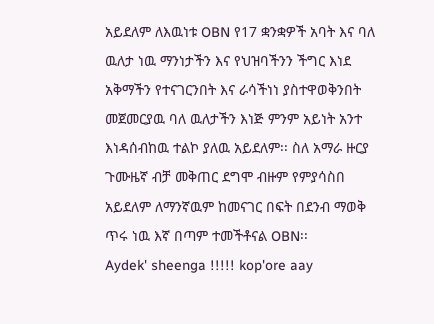አይደለም ለእዉነቱ OBN የ17 ቋንቋዎች አባት እና ባለ ዉለታ ነዉ ማንነታችን እና የህዝባችንን ችግር እነደ አቅማችን የተናገርንበት እና ራሳችነነ ያስተዋወቅንበት መጀመርያዉ ባለ ዉለታችን እነጅ ምንም አይነት አንተ እነዳሰብከዉ ተልኮ ያለዉ አይደለም፡፡ ስለ አማራ ዙርያ ጉሙዜኛ ብቻ መቅጠር ደግሞ ብዙም የምያሳስበ አይደለም ለማንኛዉም ከመናገር በፍት በደንብ ማወቅ ጥሩ ነዉ እኛ በጣም ተመችቶናል OBN፡፡
Aydek' sheenga !!!!! kop'ore aay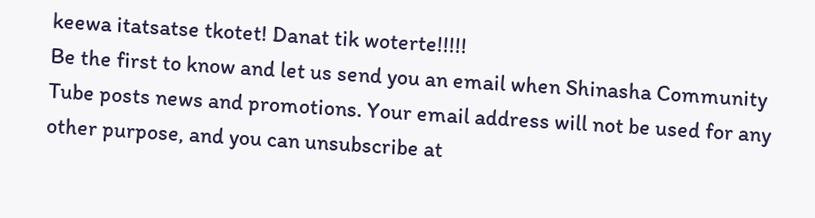keewa itatsatse tkotet! Danat tik woterte!!!!!
Be the first to know and let us send you an email when Shinasha Community Tube posts news and promotions. Your email address will not be used for any other purpose, and you can unsubscribe at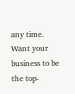any time.
Want your business to be the top-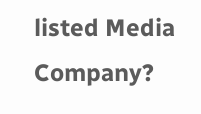listed Media Company?